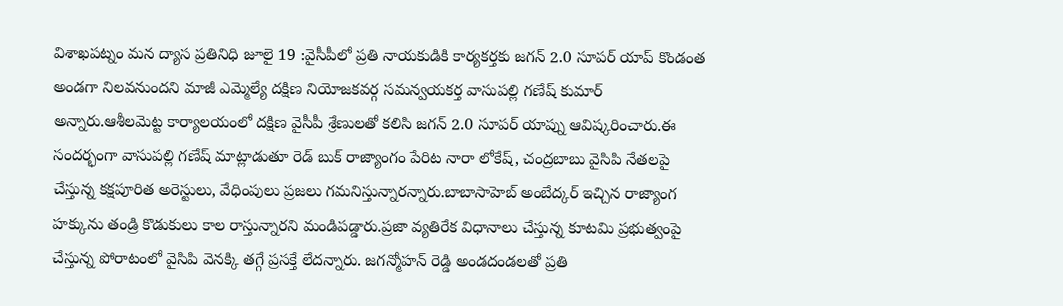విశాఖపట్నం మన ద్యాస ప్రతినిధి జూలై 19 :వైసీపీలో ప్రతి నాయకుడికి కార్యకర్తకు జగన్ 2.0 సూపర్ యాప్ కొండంత అండగా నిలవనుందని మాజీ ఎమ్మెల్యే దక్షిణ నియోజకవర్గ సమన్వయకర్త వాసుపల్లి గణేష్ కుమార్ అన్నారు.ఆశీలమెట్ట కార్యాలయంలో దక్షిణ వైసీపీ శ్రేణులతో కలిసి జగన్ 2.0 సూపర్ యాప్ను ఆవిష్కరించారు.ఈ సందర్భంగా వాసుపల్లి గణేష్ మాట్లాడుతూ రెడ్ బుక్ రాజ్యాంగం పేరిట నారా లోకేష్, చంద్రబాబు వైసిపి నేతలపై చేస్తున్న కక్షపూరిత అరెస్టులు, వేధింపులు ప్రజలు గమనిస్తున్నారన్నారు.బాబాసాహెబ్ అంబేద్కర్ ఇచ్చిన రాజ్యాంగ హక్కును తండ్రి కొడుకులు కాల రాస్తున్నారని మండిపడ్డారు.ప్రజా వ్యతిరేక విధానాలు చేస్తున్న కూటమి ప్రభుత్వంపై చేస్తున్న పోరాటంలో వైసిపి వెనక్కి తగ్గే ప్రసక్తే లేదన్నారు. జగన్మోహన్ రెడ్డి అండదండలతో ప్రతి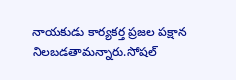నాయకుడు కార్యకర్త ప్రజల పక్షాన నిలబడతామన్నారు.సోషల్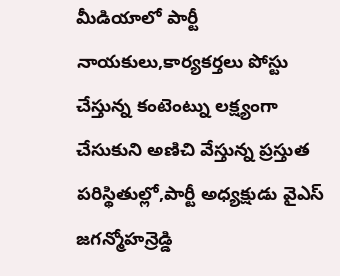మీడియాలో పార్టీ నాయకులు,కార్యకర్తలు పోస్టు చేస్తున్న కంటెంట్ను లక్ష్యంగా చేసుకుని అణిచి వేస్తున్న ప్రస్తుత పరిస్థితుల్లో,పార్టీ అధ్యక్షుడు వైఎస్ జగన్మోహన్రెడ్డి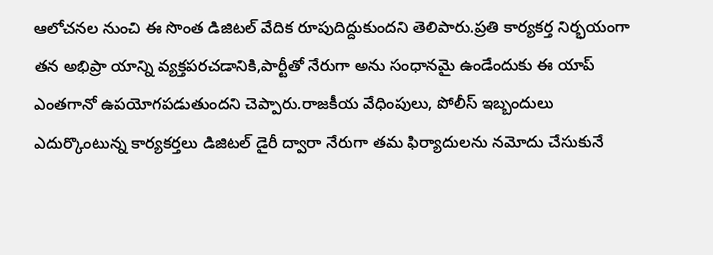ఆలోచనల నుంచి ఈ సొంత డిజిటల్ వేదిక రూపుదిద్దుకుందని తెలిపారు.ప్రతి కార్యకర్త నిర్భయంగా తన అభిప్రా యాన్ని వ్యక్తపరచడానికి,పార్టీతో నేరుగా అను సంధానమై ఉండేందుకు ఈ యాప్ ఎంతగానో ఉపయోగపడుతుందని చెప్పారు.రాజకీయ వేధింపులు, పోలీస్ ఇబ్బందులు ఎదుర్కొంటున్న కార్యకర్తలు డిజిటల్ డైరీ ద్వారా నేరుగా తమ ఫిర్యాదులను నమోదు చేసుకునే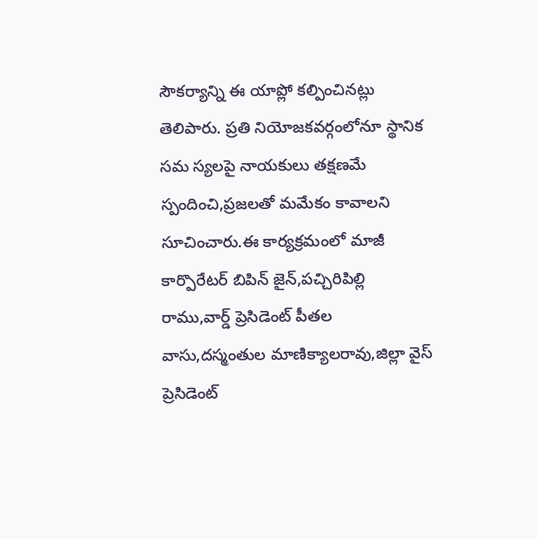సౌకర్యాన్ని ఈ యాప్లో కల్పించినట్లు తెలిపారు. ప్రతి నియోజకవర్గంలోనూ స్థానిక సమ స్యలపై నాయకులు తక్షణమే స్పందించి,ప్రజలతో మమేకం కావాలని సూచించారు.ఈ కార్యక్రమంలో మాజీ కార్పొరేటర్ బిపిన్ జైన్,పచ్చిరిపిల్లి రాము,వార్డ్ ప్రెసిడెంట్ పీతల వాసు,దస్మంతుల మాణిక్యాలరావు,జిల్లా వైస్ ప్రెసిడెంట్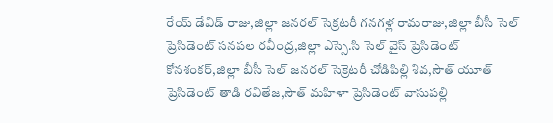రేయ్ డేవిడ్ రాజు,జిల్లా జనరల్ సెక్రటరీ గనగళ్ల రామరాజు,జిల్లా బీసీ సెల్ ప్రెసిడెంట్ సనపల రవీంద్ర,జిల్లా ఎస్సె.సి సెల్ వైస్ ప్రెసిడెంట్ కోనశంకర్,జిల్లా బీసీ సెల్ జనరల్ సెక్రెటరీ చోడిపిల్లి శివ,సౌత్ యూత్ ప్రెసిడెంట్ తాడి రవితేజ,సౌత్ మహిళా ప్రెసిడెంట్ వాసుపల్లి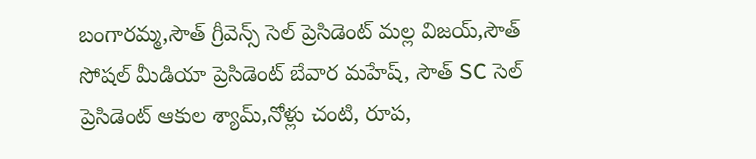బంగారమ్మ,సౌత్ గ్రీవెన్స్ సెల్ ప్రెసిడెంట్ మల్ల విజయ్,సౌత్ సోషల్ మీడియా ప్రెసిడెంట్ బేవార మహేష్, సౌత్ SC సెల్ ప్రెసిడెంట్ ఆకుల శ్యామ్,నోళ్లు చంటి, రూప,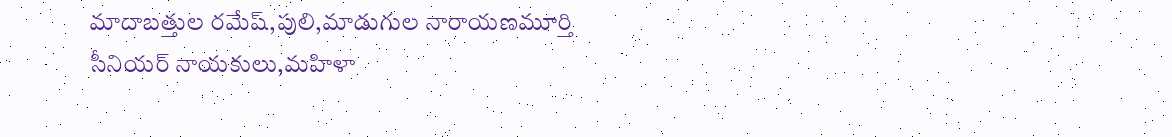మాదాబత్తుల రమేష్,పులి,మాడుగుల నారాయణమూర్తి సీనియర్ నాయకులు,మహిళా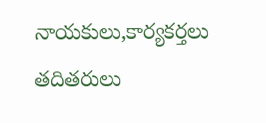నాయకులు,కార్యకర్తలు తదితరులు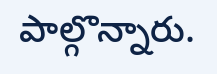పాల్గొన్నారు.